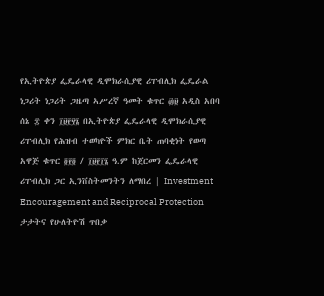የኢትዮጵያ ፌዴራላዊ ዲሞክራሲያዊ ሪፐብሊክ ፌዴራል ነጋሪት ነጋሪት ጋዜጣ ኣሥረኛ ዓመት ቁጥር ፴፱ አዲስ አበባ ሰኔ ፰ ቀን ፲፱፻፶፮ በኢትዮጵያ ፌዴራላዊ ዲሞክራሲያዊ ሪፐብሊክ የሕዝብ ተወካዮች ምክር ቤት ጠባቂነት የወጣ አዋጅ ቁጥር ፬፻፬ / ፲፱፻፲፮ ዓ.ም ከጀርመን ፌዴራላዊ ሪፐብሊክ ጋር ኢንቨስትመንትን ለማበረ | Investment Encouragement and Reciprocal Protection ታታትና የሁለትዮሽ ጥበቃ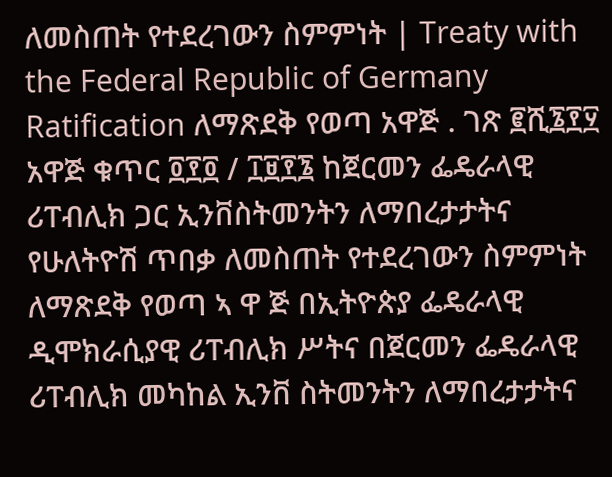ለመስጠት የተደረገውን ስምምነት | Treaty with the Federal Republic of Germany Ratification ለማጽደቅ የወጣ አዋጅ . ገጽ ፪ሺ፮፻፶ አዋጅ ቁጥር ፬፻፬ / ፲፱፻፮ ከጀርመን ፌዴራላዊ ሪፐብሊክ ጋር ኢንቨስትመንትን ለማበረታታትና የሁለትዮሽ ጥበቃ ለመስጠት የተደረገውን ስምምነት ለማጽደቅ የወጣ ኣ ዋ ጅ በኢትዮጵያ ፌዴራላዊ ዲሞክራሲያዊ ሪፐብሊክ ሥትና በጀርመን ፌዴራላዊ ሪፐብሊክ መካከል ኢንቨ ስትመንትን ለማበረታታትና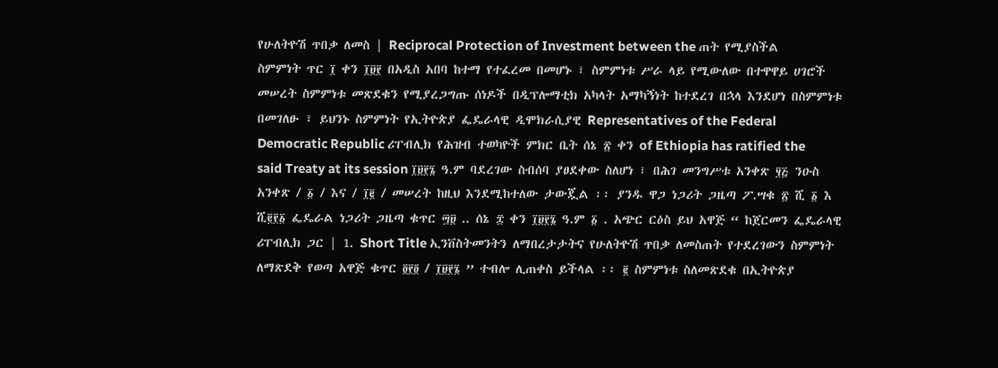የሁለትዮሽ ጥበቃ ለመስ | Reciprocal Protection of Investment between the ጠት የሚያስችል ስምምነት ጥር ፲ ቀን ፲፱፻ በአዲስ አበባ ከተማ የተፈረመ በመሆኑ ፣ ስምምነቱ ሥራ ላይ የሚውለው በተዋዋይ ሀገሮች መሠረት ስምምነቱ መጽደቁን የሚያረጋግጡ ሰነዶች በዲፕሎማቲክ አካላት አማካኝነት ከተደረገ በኋላ እንደሆነ በስምምነቱ በመገለፁ ፣ ይህንኑ ስምምነት የኢትዮጵያ ፌዴራላዊ ዲሞክራሲያዊ Representatives of the Federal Democratic Republic ሪፐብሊክ የሕዝብ ተወካዮች ምክር ቤት ሰኔ ፳ ቀን of Ethiopia has ratified the said Treaty at its session ፲፱፻፮ ዓ.ም ባደረገው ስብሰባ ያፀደቀው ስለሆነ ፣ በሕገ መንግሥቱ አንቀጽ ፶፭ ንዑስ አንቀጽ / ፩ / እና / ፲፪ / መሠረት ከዚህ እንደሚከተለው ታውጇል ፡፡ ያንዱ ዋጋ ነጋሪት ጋዜጣ ፖ.ሣቁ ፳ ሺ ፩ እ ሺ፪፻፩ ፌዴራል ነጋሪት ጋዜጣ ቁጥር ፵፱ .. ሰኔ ፰ ቀን ፲፱፻፮ ዓ.ም ፩ . አጭር ርዕስ ይህ አዋጅ “ ከጀርመን ፌዴራላዊ ሪፐብሊክ ጋር | 1. Short Title ኢንቨስትመንትን ለማበረታታትና የሁለትዮሽ ጥበቃ ለመስጠት የተደረገውን ስምምነት ለማጽደቅ የወጣ አዋጅ ቁጥር ፬፻፬ / ፲፱፻፮ ” ተብሎ ሊጠቀስ ይችላል ፡፡ ፪ ስምምነቱ ስለመጽደቁ በኢትዮጵያ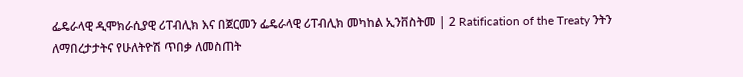ፌዴራላዊ ዲሞክራሲያዊ ሪፐብሊክ እና በጀርመን ፌዴራላዊ ሪፐብሊክ መካከል ኢንቨስትመ | 2 Ratification of the Treaty ንትን ለማበረታታትና የሁለትዮሽ ጥበቃ ለመስጠት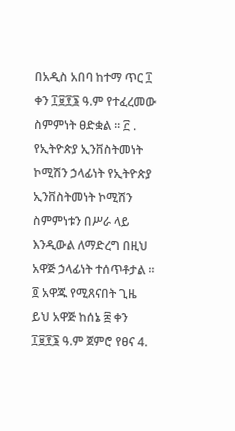በአዲስ አበባ ከተማ ጥር ፲ ቀን ፲፱፻፮ ዓ.ም የተፈረመው ስምምነት ፀድቋል ፡፡ ፫ . የኢትዮጵያ ኢንቨስትመነት ኮሚሽን ኃላፊነት የኢትዮጵያ ኢንቨስትመነት ኮሚሽን ስምምነቱን በሥራ ላይ እንዲውል ለማድረግ በዚህ አዋጅ ኃላፊነት ተሰጥቶታል ፡፡ ፬ አዋጁ የሚጸናበት ጊዜ ይህ አዋጅ ከሰኔ ፰ ቀን ፲፱፻፮ ዓ.ም ጀምሮ የፀና 4.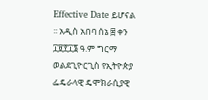Effective Date ይሆናል ፡፡ አዲስ አበባ ሰኔ ፰ ቀን ፲፱፻፲፮ ዓ.ም ግርማ ወልደጊዮርጊስ የኢትዮጵያ ፌዴራላዊ ዴሞክራሲያዊ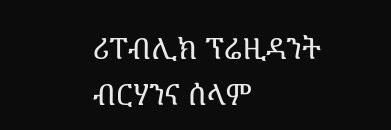ሪፐብሊክ ፕሬዚዳንት ብርሃንና ሰላም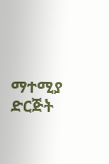ማተሚያ ድርጅት